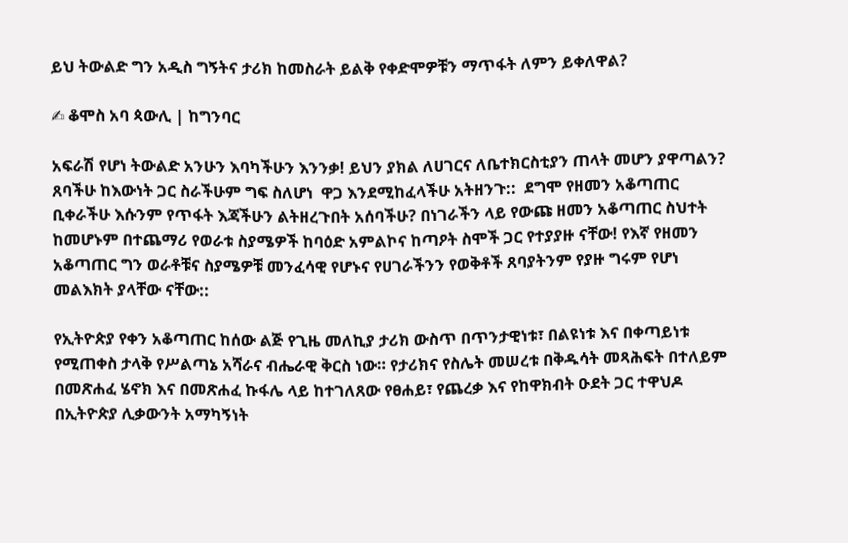ይህ ትውልድ ግን አዲስ ግኝትና ታሪክ ከመስራት ይልቅ የቀድሞዎቹን ማጥፋት ለምን ይቀለዋል?

✍ ቆሞስ አባ ጳውሊ | ከግንባር

አፍራሽ የሆነ ትውልድ አንሁን እባካችሁን እንንቃ! ይህን ያክል ለሀገርና ለቤተክርስቲያን ጠላት መሆን ያዋጣልን?  ጸባችሁ ከእውነት ጋር ስራችሁም ግፍ ስለሆነ  ዋጋ እንደሚከፈላችሁ አትዘንጉ::  ደግሞ የዘመን አቆጣጠር ቢቀራችሁ እሱንም የጥፋት እጃችሁን ልትዘረጉበት አሰባችሁ? በነገራችን ላይ የውጩ ዘመን አቆጣጠር ስህተት ከመሆኑም በተጨማሪ የወራቱ ስያሜዎች ከባዕድ አምልኮና ከጣዖት ስሞች ጋር የተያያዙ ናቸው! የእኛ የዘመን አቆጣጠር ግን ወራቶቹና ስያሜዎቹ መንፈሳዊ የሆኑና የሀገራችንን የወቅቶች ጸባያትንም የያዙ ግሩም የሆነ  መልእክት ያላቸው ናቸው::

የኢትዮጵያ የቀን አቆጣጠር ከሰው ልጅ የጊዜ መለኪያ ታሪክ ውስጥ በጥንታዊነቱ፣ በልዩነቱ እና በቀጣይነቱ የሚጠቀስ ታላቅ የሥልጣኔ አሻራና ብሔራዊ ቅርስ ነው። የታሪክና የስሌት መሠረቱ በቅዱሳት መጻሕፍት በተለይም በመጽሐፈ ሄኖክ እና በመጽሐፈ ኩፋሌ ላይ ከተገለጸው የፀሐይ፣ የጨረቃ እና የከዋክብት ዑደት ጋር ተዋህዶ በኢትዮጵያ ሊቃውንት አማካኝነት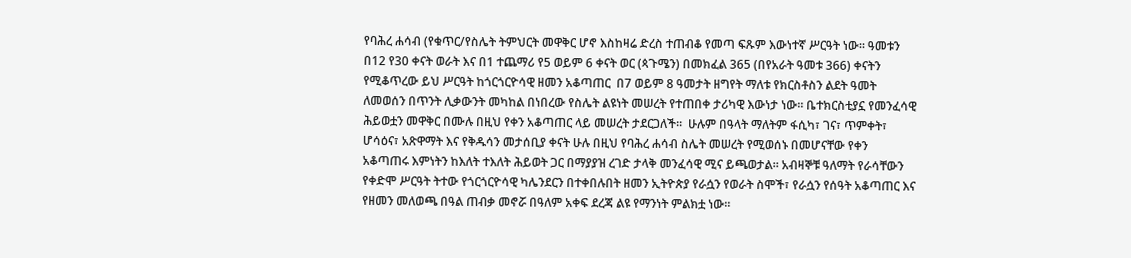የባሕረ ሐሳብ (የቁጥር/የስሌት ትምህርት መዋቅር ሆኖ እስከዛሬ ድረስ ተጠብቆ የመጣ ፍጹም እውነተኛ ሥርዓት ነው። ዓመቱን በ12 የ30 ቀናት ወራት እና በ1 ተጨማሪ የ5 ወይም 6 ቀናት ወር (ጳጉሜን) በመክፈል 365 (በየአራት ዓመቱ 366) ቀናትን የሚቆጥረው ይህ ሥርዓት ከጎርጎርዮሳዊ ዘመን አቆጣጠር  በ7 ወይም 8 ዓመታት ዘግየት ማለቱ የክርስቶስን ልደት ዓመት ለመወሰን በጥንት ሊቃውንት መካከል በነበረው የስሌት ልዩነት መሠረት የተጠበቀ ታሪካዊ እውነታ ነው። ቤተክርስቲያኗ የመንፈሳዊ ሕይወቷን መዋቅር በሙሉ በዚህ የቀን አቆጣጠር ላይ መሠረት ታደርጋለች።  ሁሉም በዓላት ማለትም ፋሲካ፣ ገና፣ ጥምቀት፣ ሆሳዕና፣ አጽዋማት እና የቅዱሳን መታሰቢያ ቀናት ሁሉ በዚህ የባሕረ ሐሳብ ስሌት መሠረት የሚወሰኑ በመሆናቸው የቀን አቆጣጠሩ እምነትን ከእለት ተእለት ሕይወት ጋር በማያያዝ ረገድ ታላቅ መንፈሳዊ ሚና ይጫወታል። አብዛኞቹ ዓለማት የራሳቸውን የቀድሞ ሥርዓት ትተው የጎርጎርዮሳዊ ካሌንደርን በተቀበሉበት ዘመን ኢትዮጵያ የራሷን የወራት ስሞች፣ የራሷን የሰዓት አቆጣጠር እና የዘመን መለወጫ በዓል ጠብቃ መኖሯ በዓለም አቀፍ ደረጃ ልዩ የማንነት ምልክቷ ነው።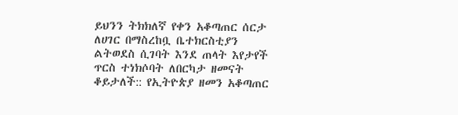ይህንን ትክክለኛ የቀን አቆጣጠር ሰርታ ለሀገር በማስረከቧ ቤተክርስቲያን ልትወደስ ሲገባት እንደ ጠላት እየታየች ጥርስ ተነክሶባት ለበርካታ ዘመናት ቆይታለች:: የኢትዮጵያ ዘመን አቆጣጠር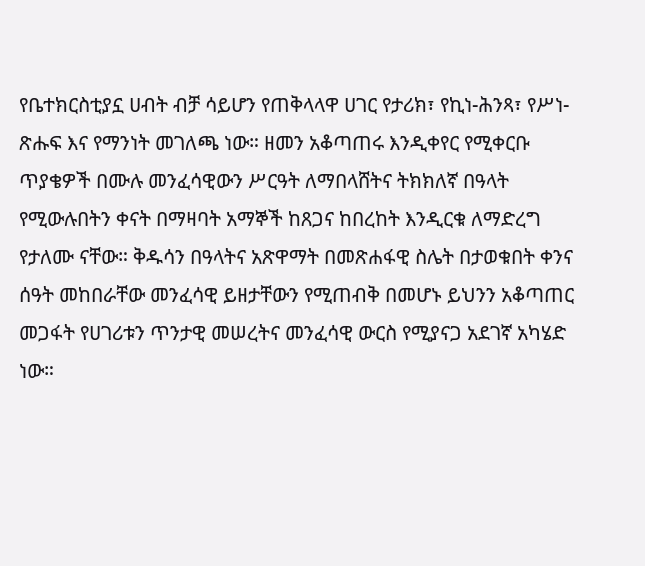የቤተክርስቲያኗ ሀብት ብቻ ሳይሆን የጠቅላላዋ ሀገር የታሪክ፣ የኪነ-ሕንጻ፣ የሥነ-ጽሑፍ እና የማንነት መገለጫ ነው። ዘመን አቆጣጠሩ እንዲቀየር የሚቀርቡ ጥያቄዎች በሙሉ መንፈሳዊውን ሥርዓት ለማበላሸትና ትክክለኛ በዓላት የሚውሉበትን ቀናት በማዛባት አማኞች ከጸጋና ከበረከት እንዲርቁ ለማድረግ የታለሙ ናቸው። ቅዱሳን በዓላትና አጽዋማት በመጽሐፋዊ ስሌት በታወቁበት ቀንና ሰዓት መከበራቸው መንፈሳዊ ይዘታቸውን የሚጠብቅ በመሆኑ ይህንን አቆጣጠር መጋፋት የሀገሪቱን ጥንታዊ መሠረትና መንፈሳዊ ውርስ የሚያናጋ አደገኛ አካሄድ ነው።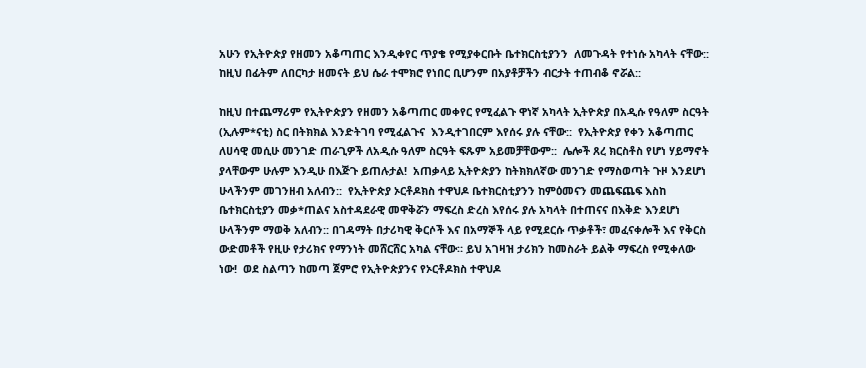አሁን የኢትዮጵያ የዘመን አቆጣጠር እንዲቀየር ጥያቄ የሚያቀርቡት ቤተክርስቲያንን  ለመጉዳት የተነሱ አካላት ናቸው:: ከዚህ በፊትም ለበርካታ ዘመናት ይህ ሴራ ተሞክሮ የነበር ቢሆንም በአያቶቻችን ብርታት ተጠብቆ ኖሯል::

ከዚህ በተጨማሪም የኢትዮጵያን የዘመን አቆጣጠር መቀየር የሚፈልጉ ዋነኛ አካላት ኢትዮጵያ በአዲሱ የዓለም ስርዓት (ኢሉም*ናቲ) ስር በትክክል እንድትገባ የሚፈልጉና  እንዲተገበርም እየሰሩ ያሉ ናቸው::  የኢትዮጵያ የቀን አቆጣጠር ለሀሳዊ መሲሁ መንገድ ጠራጊዎች ለአዲሱ ዓለም ስርዓት ፍጹም አይመቻቸውም::  ሌሎች ጸረ ክርስቶስ የሆነ ሃይማኖት ያላቸውም ሁሉም እንዲሁ በእጅጉ ይጠሉታል!  አጠቃላይ ኢትዮጵያን ከትክክለኛው መንገድ የማስወጣት ጉዞ እንደሆነ ሁላችንም መገንዘብ አለብን::  የኢትዮጵያ ኦርቶዶክስ ተዋህዶ ቤተክርስቲያንን ከምዕመናን መጨፍጨፍ እስከ ቤተክርስቲያን መቃ*ጠልና አስተዳደራዊ መዋቅሯን ማፍረስ ድረስ እየሰሩ ያሉ አካላት በተጠናና በእቅድ እንደሆነ ሁላችንም ማወቅ አለብን:: በገዳማት በታሪካዊ ቅርሶች እና በአማኞች ላይ የሚደርሱ ጥቃቶች፣ መፈናቀሎች እና የቅርስ ውድመቶች የዚሁ የታሪክና የማንነት መሸርሸር አካል ናቸው። ይህ አገዛዝ ታሪክን ከመስራት ይልቅ ማፍረስ የሚቀለው ነው!  ወደ ስልጣን ከመጣ ጀምሮ የኢትዮጵያንና የኦርቶዶክስ ተዋህዶ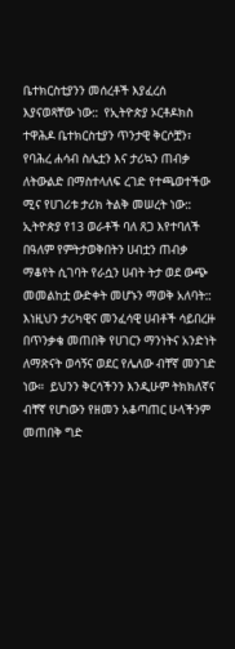ቤተክርስቲያንን መሰረቶች እያፈረሰ እያናወጻቸው ነው::  የኢትዮጵያ ኦርቶዶክስ ተዋሕዶ ቤተክርስቲያን ጥንታዊ ቅርሶቿን፣ የባሕረ ሐሳብ ስሌቷን እና ታሪኳን ጠብቃ ለትውልድ በማስተላለፍ ረገድ የተጫወተችው ሚና የሀገሪቱ ታሪክ ትልቅ መሠረት ነው:: ኢትዮጵያ የ13 ወራቶች ባለ ጸጋ እየተባለች በዓለም የምትታወቅበትን ሀብቷን ጠብቃ ማቆየት ሲገባት የራሷን ሀብት ትታ ወደ ውጭ መመልከቷ ውድቀት መሆኑን ማወቅ አለባት:: እነዚህን ታሪካዊና መንፈሳዊ ሀብቶች ሳይበረዙ በጥንቃቄ መጠበቅ የሀገርን ማንነትና አንድነት ለማጽናት ወሳኝና ወደር የሌለው ብቸኛ መንገድ ነው።  ይህንን ቅርሳችንን እንዲሁም ትክክለኛና ብቸኛ የሆነውን የዘመን አቆጣጠር ሁላችንም መጠበቅ ግድ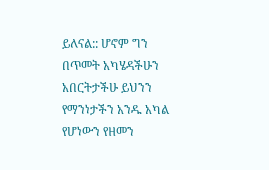ይለናል:: ሆኖም ግን  በጥመት አካሄዳችሁን አበርትታችሁ ይህንን የማንነታችን አንዱ አካል የሆነውን የዘመን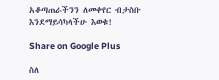አቆጣጠራችንን ለመቀየር ብታስቡ እንደማይሳካላችሁ እወቁ!

Share on Google Plus

ስለ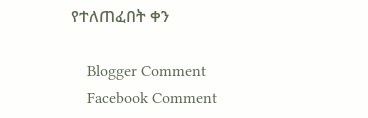የተለጠፈበት ቀን

    Blogger Comment
    Facebook Comment